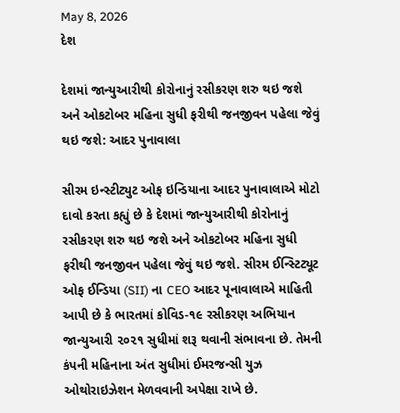May 8, 2026
દેશ

દેશમાં જાન્યુઆરીથી કોરોનાનું રસીકરણ શરુ થઇ જશે અને ઓકટોબર મહિના સુધી ફરીથી જનજીવન પહેલા જેવું થઇ જશે: આદર પુનાવાલા

સીરમ ઇન્સ્ટીટ્યુટ ઓફ ઇન્ડિયાના આદર પુનાવાલાએ મોટો દાવો કરતા કહ્યું છે કે દેશમાં જાન્યુઆરીથી કોરોનાનું રસીકરણ શરુ થઇ જશે અને ઓકટોબર મહિના સુધી ફરીથી જનજીવન પહેલા જેવું થઇ જશે. સીરમ ઈન્સ્ટિટ્યૂટ ઓફ ઈન્ડિયા (SII) ના CEO આદર પૂનાવાલાએ માહિતી આપી છે કે ભારતમાં કોવિડ-૧૯ રસીકરણ અભિયાન જાન્યુઆરી ૨૦૨૧ સુધીમાં શરૂ થવાની સંભાવના છે. તેમની કંપની મહિનાના અંત સુધીમાં ઈમરજન્સી યુઝ ઓથોરાઇઝેશન મેળવવાની અપેક્ષા રાખે છે.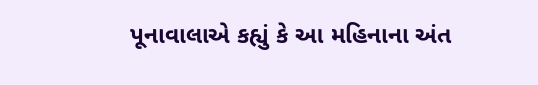પૂનાવાલાએ કહ્યું કે આ મહિનાના અંત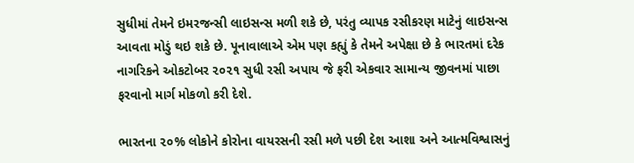સુધીમાં તેમને ઇમરજન્સી લાઇસન્સ મળી શકે છે, પરંતુ વ્યાપક રસીકરણ માટેનું લાઇસન્સ આવતા મોડું થઇ શકે છે. પૂનાવાલાએ એમ પણ કહ્યું કે તેમને અપેક્ષા છે કે ભારતમાં દરેક નાગરિકને ઓકટોબર ૨૦૨૧ સુધી રસી અપાય જે ફરી એકવાર સામાન્ય જીવનમાં પાછા ફરવાનો માર્ગ મોકળો કરી દેશે.

ભારતના ૨૦% લોકોને કોરોના વાયરસની રસી મળે પછી દેશ આશા અને આત્મવિશ્વાસનું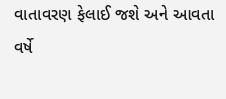વાતાવરણ ફેલાઈ જશે અને આવતા વર્ષે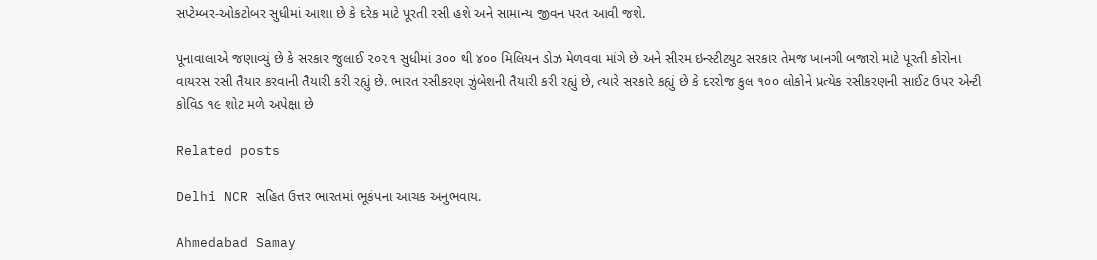સપ્ટેમ્બર-ઓકટોબર સુધીમાં આશા છે કે દરેક માટે પૂરતી રસી હશે અને સામાન્ય જીવન પરત આવી જશે.

પૂનાવાલાએ જણાવ્યું છે કે સરકાર જુલાઈ ૨૦૨૧ સુધીમાં ૩૦૦ થી ૪૦૦ મિલિયન ડોઝ મેળવવા માંગે છે અને સીરમ ઇન્સ્ટીટયુટ સરકાર તેમજ ખાનગી બજારો માટે પૂરતી કોરોના વાયરસ રસી તૈયાર કરવાની તૈયારી કરી રહ્યું છે. ભારત રસીકરણ ઝુંબેશની તૈયારી કરી રહ્યું છે, ત્યારે સરકારે કહ્યું છે કે દરરોજ કુલ ૧૦૦ લોકોને પ્રત્યેક રસીકરણની સાઈટ ઉપર એન્ટી કોવિડ ૧૯ શોટ મળે અપેક્ષા છે

Related posts

Delhi NCR સહિત ઉત્તર ભારતમાં ભૂકંપના આચક અનુભવાય.

Ahmedabad Samay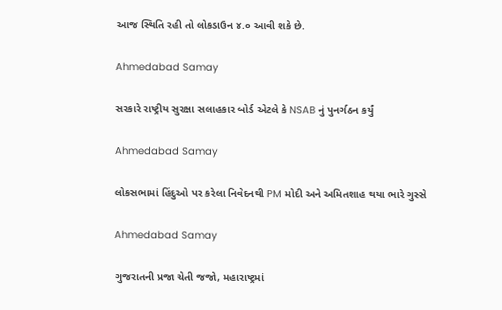આજ સ્થિતિ રહી તો લોકડાઉન ૪.૦ આવી શકે છે.

Ahmedabad Samay

સરકારે રાષ્ટ્રીય સુરક્ષા સલાહકાર બોર્ડ એટલે કે NSAB નું પુનર્ગઠન કર્યું

Ahmedabad Samay

લોકસભામાં હિંદુઓ પર કરેલા નિવેદનથી PM મોદી અને અમિતશાહ થયા ભારે ગુસ્સે

Ahmedabad Samay

ગુજરાતની પ્રજા ચેતી જજો, મહારાષ્ટ્રમાં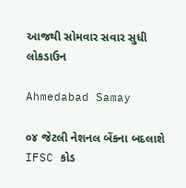આજથી સોમવાર સવાર સુધી લોકડાઉન

Ahmedabad Samay

૦૪ જેટલી નેશનલ બેંકના બદલાશે IFSC કોડ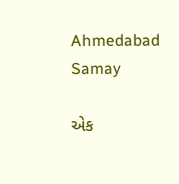Ahmedabad Samay

એક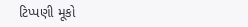ટિપ્પણી મૂકો